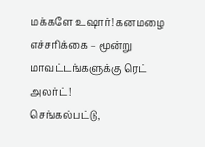மக்களே உஷார்! கனமழை எச்சரிக்கை – மூன்று மாவட்டங்களுக்கு ரெட் அலர்ட்!
செங்கல்பட்டு,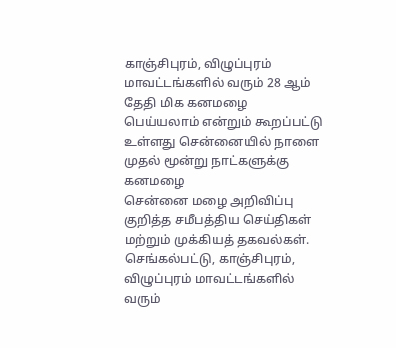காஞ்சிபுரம், விழுப்புரம் மாவட்டங்களில் வரும் 28 ஆம் தேதி மிக கனமழை பெய்யலாம் என்றும் கூறப்பட்டு உள்ளது சென்னையில் நாளை முதல் மூன்று நாட்களுக்கு கனமழை
சென்னை மழை அறிவிப்பு குறித்த சமீபத்திய செய்திகள் மற்றும் முக்கியத் தகவல்கள்.
செங்கல்பட்டு, காஞ்சிபுரம், விழுப்புரம் மாவட்டங்களில் வரும்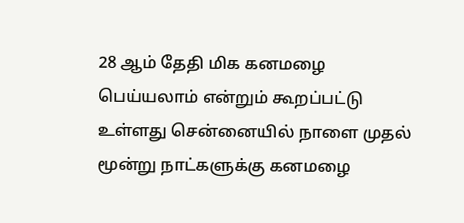28 ஆம் தேதி மிக கனமழை பெய்யலாம் என்றும் கூறப்பட்டு உள்ளது சென்னையில் நாளை முதல் மூன்று நாட்களுக்கு கனமழை